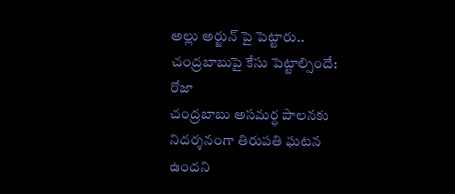అల్లు అర్జున్ పై పెట్టారు.. చంద్రబాబుపై కేసు పెట్టాల్సిందే: రోజా
చంద్రబాబు అసమర్ధ పాలనకు నిదర్శనంగా తిరుపతి ఘటన ఉందని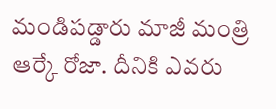మండిపడ్డారు మాజీ మంత్రి ఆర్కే రోజా. దీనికి ఎవరు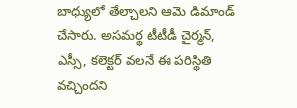బాధ్యులో తేల్చాలని ఆమె డిమాండ్ చేసారు. అసమర్థ టీటీడీ చైర్మన్, ఎస్సీ, కలెక్టర్ వలనే ఈ పరిస్థితి వచ్చిందని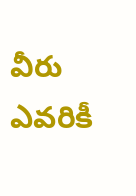వీరు ఎవరికీ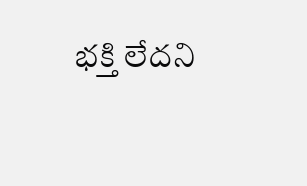భక్తి లేదని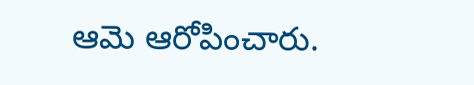ఆమె ఆరోపించారు.